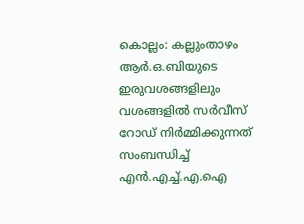കൊല്ലം: കല്ലുംതാഴം ആർ.ഒ.ബിയുടെ ഇരുവശങ്ങളിലും വശങ്ങളിൽ സർവീസ് റോഡ് നിർമ്മിക്കുന്നത് സംബന്ധിച്ച് എൻ.എച്ച്.എ.ഐ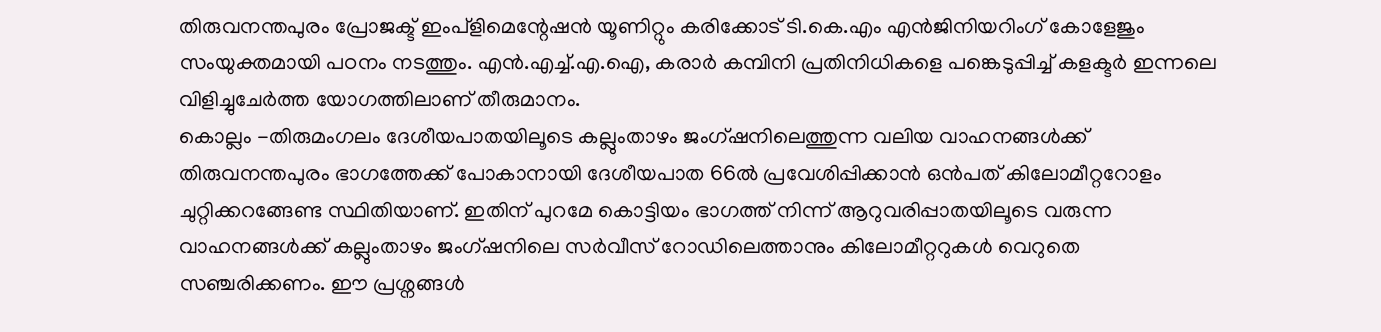തിരുവനന്തപുരം പ്രോജക്ട് ഇംപ്ളിമെന്റേഷൻ യൂണിറ്റും കരിക്കോട് ടി.കെ.എം എൻജിനിയറിംഗ് കോളേജും സംയുക്തമായി പഠനം നടത്തും. എൻ.എച്ച്.എ.ഐ, കരാർ കമ്പിനി പ്രതിനിധികളെ പങ്കെടുപ്പിച്ച് കളക്ടർ ഇന്നലെ വിളിച്ചുചേർത്ത യോഗത്തിലാണ് തീരുമാനം.
കൊല്ലം -തിരുമംഗലം ദേശീയപാതയിലൂടെ കല്ലുംതാഴം ജംഗ്ഷനിലെത്തുന്ന വലിയ വാഹനങ്ങൾക്ക് തിരുവനന്തപുരം ഭാഗത്തേക്ക് പോകാനായി ദേശീയപാത 66ൽ പ്രവേശിപ്പിക്കാൻ ഒൻപത് കിലോമീറ്ററോളം ചുറ്റിക്കറങ്ങേണ്ട സ്ഥിതിയാണ്. ഇതിന് പുറമേ കൊട്ടിയം ഭാഗത്ത് നിന്ന് ആറുവരിപ്പാതയിലൂടെ വരുന്ന വാഹനങ്ങൾക്ക് കല്ലുംതാഴം ജംഗ്ഷനിലെ സർവീസ് റോഡിലെത്താനും കിലോമീറ്ററുകൾ വെറുതെ സഞ്ചരിക്കണം. ഈ പ്രശ്നങ്ങൾ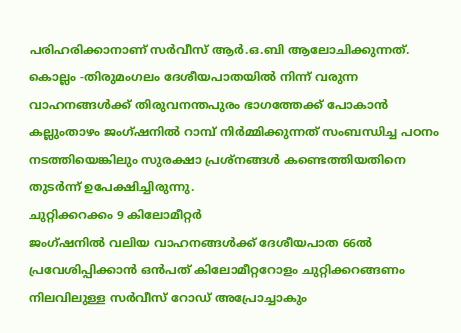പരിഹരിക്കാനാണ് സർവീസ് ആർ.ഒ.ബി ആലോചിക്കുന്നത്.
കൊല്ലം -തിരുമംഗലം ദേശീയപാതയിൽ നിന്ന് വരുന്ന വാഹനങ്ങൾക്ക് തിരുവനന്തപുരം ഭാഗത്തേക്ക് പോകാൻ കല്ലുംതാഴം ജംഗ്ഷനിൽ റാമ്പ് നിർമ്മിക്കുന്നത് സംബന്ധിച്ച പഠനം നടത്തിയെങ്കിലും സുരക്ഷാ പ്രശ്നങ്ങൾ കണ്ടെത്തിയതിനെ തുടർന്ന് ഉപേക്ഷിച്ചിരുന്നു.
ചുറ്റിക്കറക്കം 9 കിലോമീറ്റർ
ജംഗ്ഷനിൽ വലിയ വാഹനങ്ങൾക്ക് ദേശീയപാത 66ൽ പ്രവേശിപ്പിക്കാൻ ഒൻപത് കിലോമീറ്ററോളം ചുറ്റിക്കറങ്ങണം
നിലവിലുള്ള സർവീസ് റോഡ് അപ്രോച്ചാകും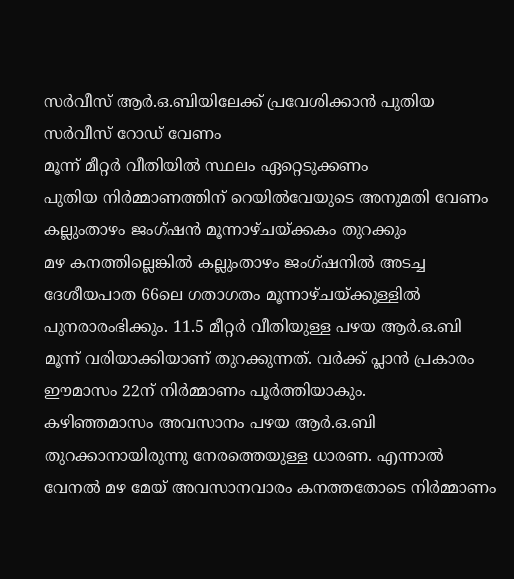സർവീസ് ആർ.ഒ.ബിയിലേക്ക് പ്രവേശിക്കാൻ പുതിയ സർവീസ് റോഡ് വേണം
മൂന്ന് മീറ്റർ വീതിയിൽ സ്ഥലം ഏറ്റെടുക്കണം
പുതിയ നിർമ്മാണത്തിന് റെയിൽവേയുടെ അനുമതി വേണം
കല്ലുംതാഴം ജംഗ്ഷൻ മൂന്നാഴ്ചയ്ക്കകം തുറക്കും
മഴ കനത്തില്ലെങ്കിൽ കല്ലുംതാഴം ജംഗ്ഷനിൽ അടച്ച ദേശീയപാത 66ലെ ഗതാഗതം മൂന്നാഴ്ചയ്ക്കുള്ളിൽ പുനരാരംഭിക്കും. 11.5 മീറ്റർ വീതിയുള്ള പഴയ ആർ.ഒ.ബി മൂന്ന് വരിയാക്കിയാണ് തുറക്കുന്നത്. വർക്ക് പ്ലാൻ പ്രകാരം ഈമാസം 22ന് നിർമ്മാണം പൂർത്തിയാകും.
കഴിഞ്ഞമാസം അവസാനം പഴയ ആർ.ഒ.ബി തുറക്കാനായിരുന്നു നേരത്തെയുള്ള ധാരണ. എന്നാൽ വേനൽ മഴ മേയ് അവസാനവാരം കനത്തതോടെ നിർമ്മാണം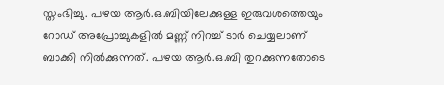സ്തംഭിച്ചു. പഴയ ആർ.ഒ.ബിയിലേക്കുള്ള ഇരുവശത്തെയും റോഡ് അപ്രോച്ചുകളിൽ മണ്ണ് നിറച്ച് ടാർ ചെയ്യലാണ് ബാക്കി നിൽക്കുന്നത്. പഴയ ആർ.ഒ.ബി തുറക്കുന്നതോടെ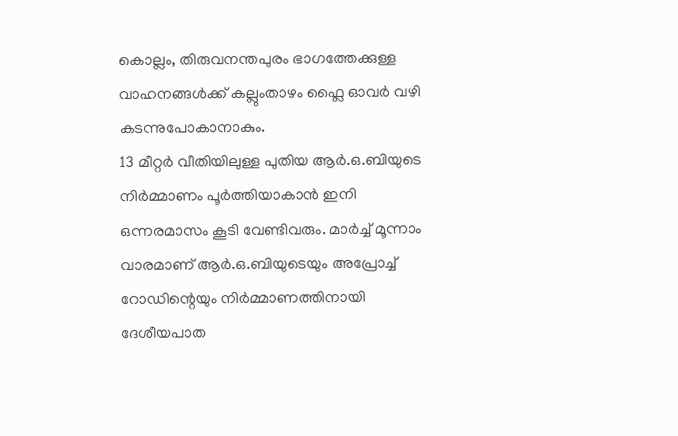കൊല്ലം, തിരുവനന്തപുരം ഭാഗത്തേക്കുള്ള വാഹനങ്ങൾക്ക് കല്ലുംതാഴം ഫ്ലൈ ഓവർ വഴി കടന്നുപോകാനാകും.
13 മീറ്റർ വീതിയിലുള്ള പുതിയ ആർ.ഒ.ബിയുടെ നിർമ്മാണം പൂർത്തിയാകാൻ ഇനി ഒന്നരമാസം കൂടി വേണ്ടിവരും. മാർച്ച് മൂന്നാം വാരമാണ് ആർ.ഒ.ബിയുടെയും അപ്രോച്ച് റോഡിന്റെയും നിർമ്മാണത്തിനായി ദേശീയപാത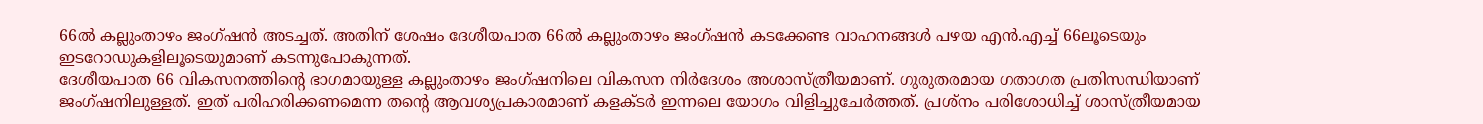66ൽ കല്ലുംതാഴം ജംഗ്ഷൻ അടച്ചത്. അതിന് ശേഷം ദേശീയപാത 66ൽ കല്ലുംതാഴം ജംഗ്ഷൻ കടക്കേണ്ട വാഹനങ്ങൾ പഴയ എൻ.എച്ച് 66ലൂടെയും ഇടറോഡുകളിലൂടെയുമാണ് കടന്നുപോകുന്നത്.
ദേശീയപാത 66 വികസനത്തിന്റെ ഭാഗമായുള്ള കല്ലുംതാഴം ജംഗ്ഷനിലെ വികസന നിർദേശം അശാസ്ത്രീയമാണ്. ഗുരുതരമായ ഗതാഗത പ്രതിസന്ധിയാണ് ജംഗ്ഷനിലുള്ളത്. ഇത് പരിഹരിക്കണമെന്ന തന്റെ ആവശ്യപ്രകാരമാണ് കളക്ടർ ഇന്നലെ യോഗം വിളിച്ചുചേർത്തത്. പ്രശ്നം പരിശോധിച്ച് ശാസ്ത്രീയമായ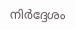നിർദ്ദേശം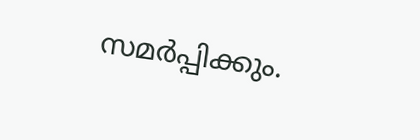സമർപ്പിക്കും.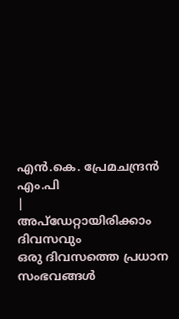എൻ.കെ. പ്രേമചന്ദ്രൻ എം.പി
|
അപ്ഡേറ്റായിരിക്കാം ദിവസവും
ഒരു ദിവസത്തെ പ്രധാന സംഭവങ്ങൾ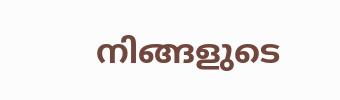നിങ്ങളുടെ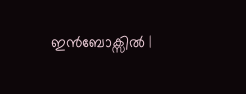ഇൻബോക്സിൽ |